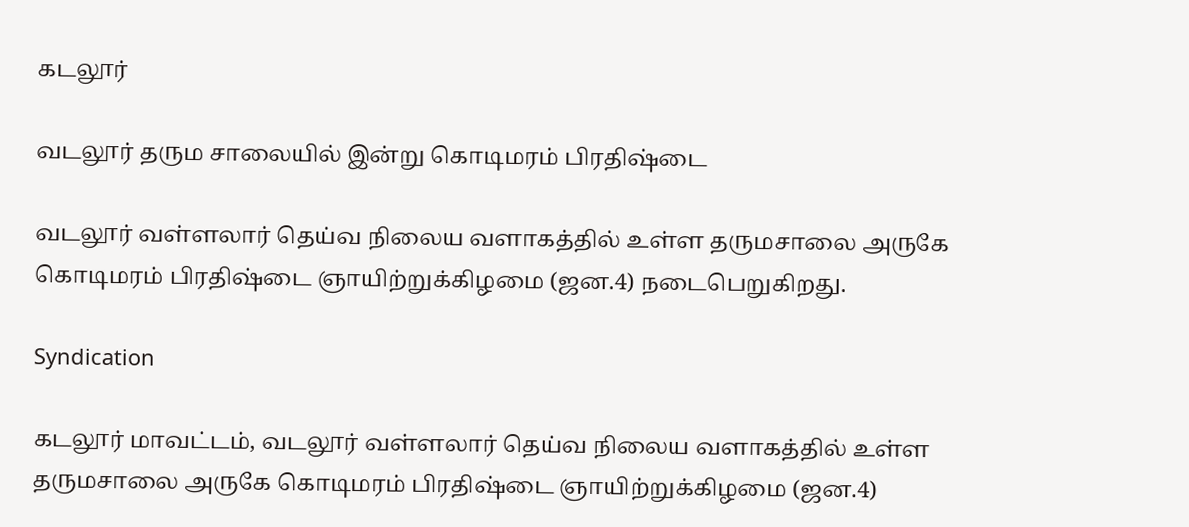கடலூர்

வடலூர் தரும சாலையில் இன்று கொடிமரம் பிரதிஷ்டை

வடலூர் வள்ளலார் தெய்வ நிலைய வளாகத்தில் உள்ள தருமசாலை அருகே கொடிமரம் பிரதிஷ்டை ஞாயிற்றுக்கிழமை (ஜன.4) நடைபெறுகிறது.

Syndication

கடலூர் மாவட்டம், வடலூர் வள்ளலார் தெய்வ நிலைய வளாகத்தில் உள்ள தருமசாலை அருகே கொடிமரம் பிரதிஷ்டை ஞாயிற்றுக்கிழமை (ஜன.4)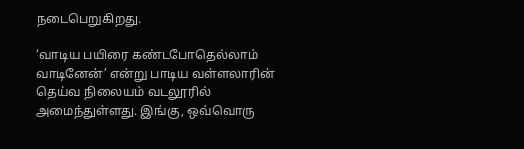நடைபெறுகிறது.

‘வாடிய பயிரை கண்டபோதெல்லாம் வாடினேன்’ என்று பாடிய வள்ளலாரின் தெய்வ நிலையம் வடலூரில் அமைந்துள்ளது. இங்கு, ஒவ்வொரு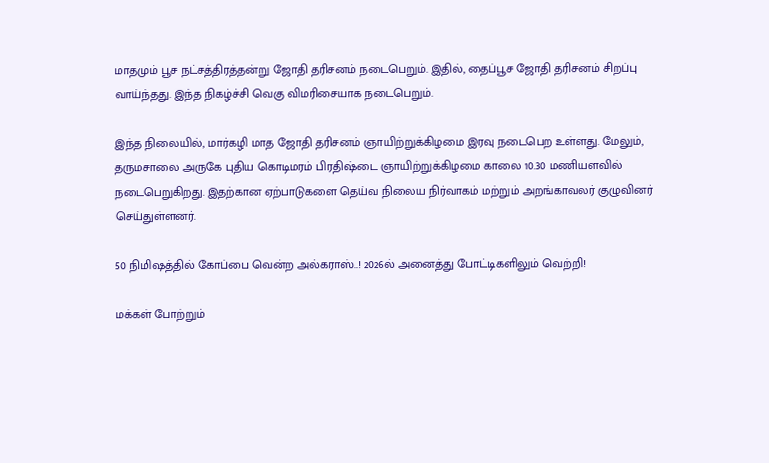மாதமும் பூச நட்சத்திரத்தன்று ஜோதி தரிசனம் நடைபெறும். இதில், தைப்பூச ஜோதி தரிசனம் சிறப்பு வாய்ந்தது. இந்த நிகழ்ச்சி வெகு விமரிசையாக நடைபெறும்.

இந்த நிலையில், மார்கழி மாத ஜோதி தரிசனம் ஞாயிற்றுக்கிழமை இரவு நடைபெற உள்ளது. மேலும், தருமசாலை அருகே புதிய கொடிமரம் பிரதிஷ்டை ஞாயிற்றுக்கிழமை காலை 10.30 மணியளவில் நடைபெறுகிறது. இதற்கான ஏற்பாடுகளை தெய்வ நிலைய நிர்வாகம் மற்றும் அறங்காவலர் குழுவினர் செய்துள்ளனர்.

50 நிமிஷத்தில் கோப்பை வென்ற அல்கராஸ்..! 2026ல் அனைத்து போட்டிகளிலும் வெற்றி!

மக்கள் போற்றும்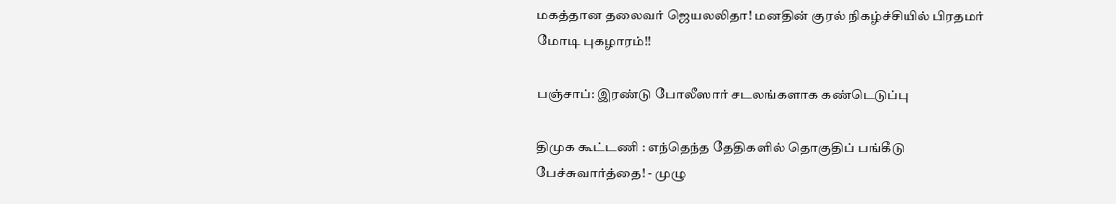மகத்தான தலைவர் ஜெயலலிதா! மனதின் குரல் நிகழ்ச்சியில் பிரதமர் மோடி புகழாரம்!!

பஞ்சாப்: இரண்டு போலீஸார் சடலங்களாக கண்டெடுப்பு

திமுக கூட்டணி : எந்தெந்த தேதிகளில் தொகுதிப் பங்கீடு பேச்சுவார்த்தை! - முழு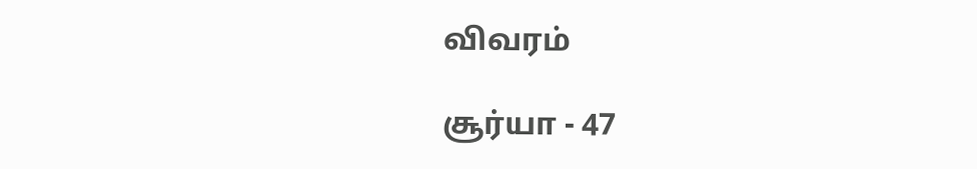விவரம்

சூர்யா - 47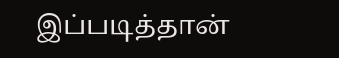இப்படித்தான்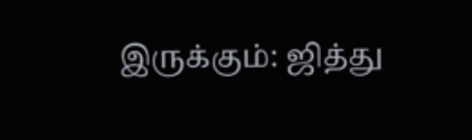இருக்கும்: ஜித்து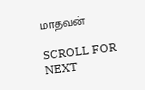மாதவன்

SCROLL FOR NEXT